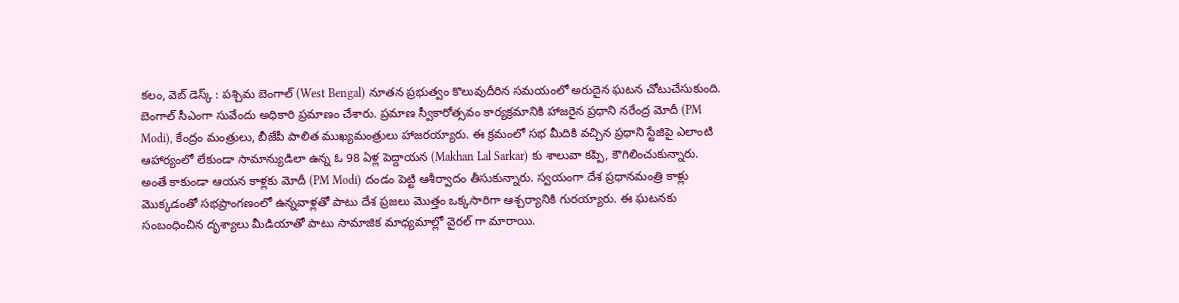కలం, వెబ్ డెస్క్ : పశ్చిమ బెంగాల్ (West Bengal) నూతన ప్రభుత్వం కొలువుదీరిన సమయంలో అరుదైన ఘటన చోటుచేసుకుంది. బెంగాల్ సీఎంగా సువేందు అధికారి ప్రమాణం చేశారు. ప్రమాణ స్వీకారోత్సవం కార్యక్రమానికి హాజరైన ప్రధాని నరేంద్ర మోదీ (PM Modi), కేంద్రం మంత్రులు, బీజేపీ పాలిత ముఖ్యమంత్రులు హాజరయ్యారు. ఈ క్రమంలో సభ మీదికి వచ్చిన ప్రధాని స్టేజిపై ఎలాంటి ఆహార్యంలో లేకుండా సామాన్యుడిలా ఉన్న ఓ 98 ఏళ్ల పెద్దాయన (Makhan Lal Sarkar) కు శాలువా కప్పి, కౌగిలించుకున్నారు.
అంతే కాకుండా ఆయన కాళ్లకు మోదీ (PM Modi) దండం పెట్టి ఆశీర్వాదం తీసుకున్నారు. స్వయంగా దేశ ప్రధానమంత్రి కాళ్లు మొక్కడంతో సభప్రాంగణంలో ఉన్నవాళ్లతో పాటు దేశ ప్రజలు మొత్తం ఒక్కసారిగా ఆశ్చర్యానికి గురయ్యారు. ఈ ఘటనకు సంబంధించిన దృశ్యాలు మీడియాతో పాటు సామాజిక మాధ్యమాల్లో వైరల్ గా మారాయి.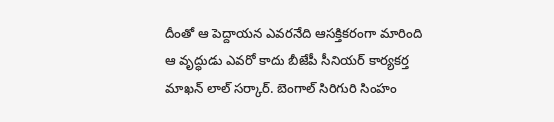దీంతో ఆ పెద్దాయన ఎవరనేది ఆసక్తికరంగా మారింది
ఆ వృద్ధుడు ఎవరో కాదు బీజేపీ సీనియర్ కార్యకర్త మాఖన్ లాల్ సర్కార్. బెంగాల్ సిరిగురి సింహం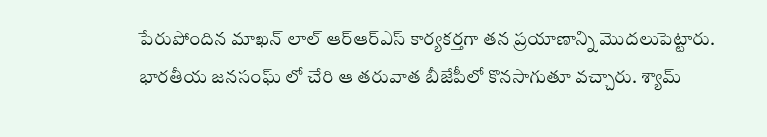పేరుపోందిన మాఖన్ లాల్ ఆర్ఆర్ఎస్ కార్యకర్తగా తన ప్రయాణాన్ని మొదలుపెట్టారు. భారతీయ జనసంఘ్ లో చేరి ఆ తరువాత బీజేపీలో కొనసాగుతూ వచ్చారు. శ్యామ్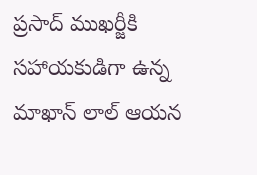ప్రసాద్ ముఖర్జీకి సహాయకుడిగా ఉన్న మాఖాన్ లాల్ ఆయన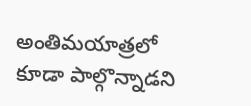అంతిమయాత్రలో కూడా పాల్గొన్నాడని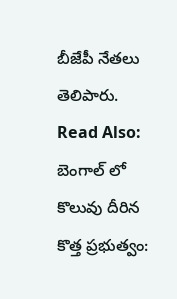బీజేపీ నేతలు తెలిపారు.
Read Also: బెంగాల్ లో కొలువు దీరిన కొత్త ప్రభుత్వం: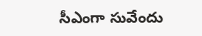సీఎంగా సువేందు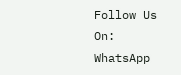Follow Us On: WhatsApp